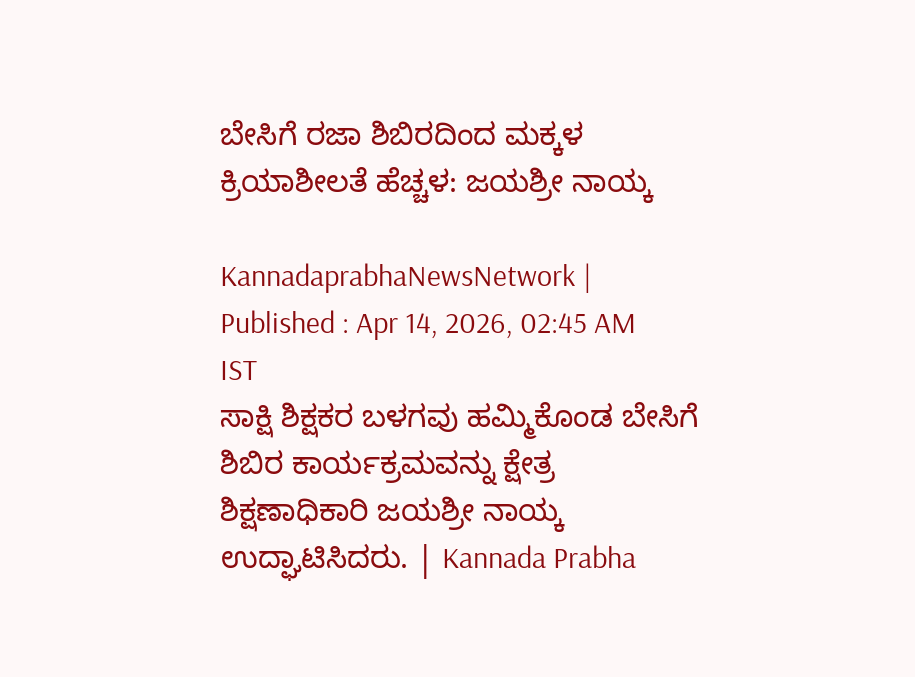ಬೇಸಿಗೆ ರಜಾ ಶಿಬಿರದಿಂದ ಮಕ್ಕಳ ಕ್ರಿಯಾಶೀಲತೆ ಹೆಚ್ಚಳ: ಜಯಶ್ರೀ ನಾಯ್ಕ

KannadaprabhaNewsNetwork |
Published : Apr 14, 2026, 02:45 AM IST
ಸಾಕ್ಷಿ ಶಿಕ್ಷಕರ ಬಳಗವು ಹಮ್ಮಿಕೊಂಡ ಬೇಸಿಗೆ ಶಿಬಿರ ಕಾರ್ಯಕ್ರಮವನ್ನು ಕ್ಷೇತ್ರ ಶಿಕ್ಷಣಾಧಿಕಾರಿ ಜಯಶ್ರೀ ನಾಯ್ಕ ಉದ್ಘಾಟಿಸಿದರು. | Kannada Prabha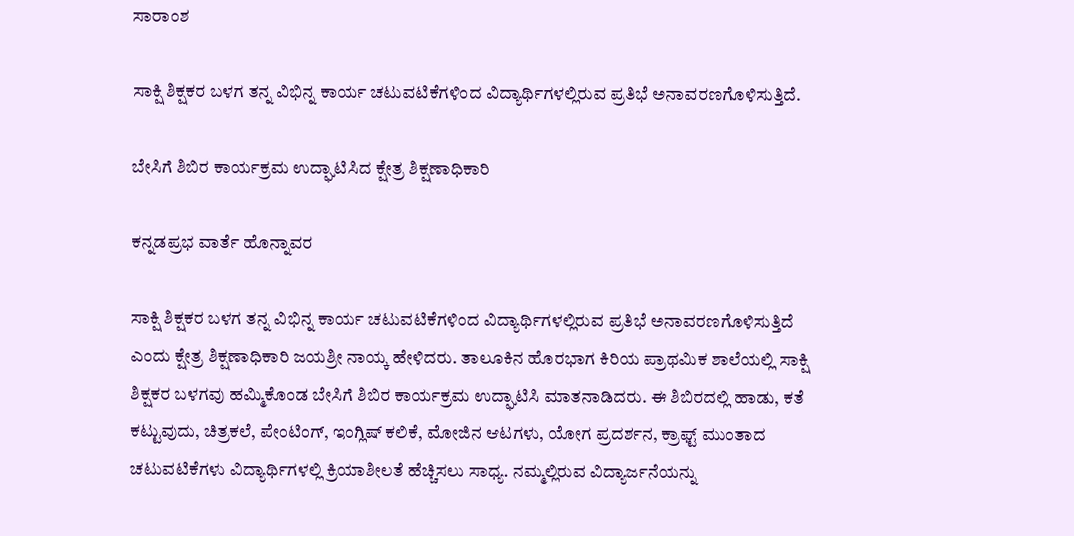ಸಾರಾಂಶ

ಸಾಕ್ಷಿ ಶಿಕ್ಷಕರ ಬಳಗ ತನ್ನ ವಿಭಿನ್ನ ಕಾರ್ಯ ಚಟುವಟಿಕೆಗಳಿಂದ ವಿದ್ಯಾರ್ಥಿಗಳಲ್ಲಿರುವ ಪ್ರತಿಭೆ ಅನಾವರಣಗೊಳಿಸುತ್ತಿದೆ.

ಬೇಸಿಗೆ ಶಿಬಿರ ಕಾರ್ಯಕ್ರಮ ಉದ್ಘಾಟಿಸಿದ ಕ್ಷೇತ್ರ ಶಿಕ್ಷಣಾಧಿಕಾರಿ

ಕನ್ನಡಪ್ರಭ ವಾರ್ತೆ ಹೊನ್ನಾವರ

ಸಾಕ್ಷಿ ಶಿಕ್ಷಕರ ಬಳಗ ತನ್ನ ವಿಭಿನ್ನ ಕಾರ್ಯ ಚಟುವಟಿಕೆಗಳಿಂದ ವಿದ್ಯಾರ್ಥಿಗಳಲ್ಲಿರುವ ಪ್ರತಿಭೆ ಅನಾವರಣಗೊಳಿಸುತ್ತಿದೆ ಎಂದು ಕ್ಷೇತ್ರ ಶಿಕ್ಷಣಾಧಿಕಾರಿ ಜಯಶ್ರೀ ನಾಯ್ಕ ಹೇಳಿದರು. ತಾಲೂಕಿನ ಹೊರಭಾಗ ಕಿರಿಯ ಪ್ರಾಥಮಿಕ ಶಾಲೆಯಲ್ಲಿ ಸಾಕ್ಷಿ ಶಿಕ್ಷಕರ ಬಳಗವು ಹಮ್ಮಿಕೊಂಡ ಬೇಸಿಗೆ ಶಿಬಿರ ಕಾರ್ಯಕ್ರಮ ಉದ್ಘಾಟಿಸಿ ಮಾತನಾಡಿದರು. ಈ ಶಿಬಿರದಲ್ಲಿ ಹಾಡು, ಕತೆ ಕಟ್ಟುವುದು, ಚಿತ್ರಕಲೆ, ಪೇಂಟಿಂಗ್, ಇಂಗ್ಲಿಷ್ ಕಲಿಕೆ, ಮೋಜಿನ ಆಟಗಳು, ಯೋಗ ಪ್ರದರ್ಶನ, ಕ್ರಾಫ್ಟ್ ಮುಂತಾದ ಚಟುವಟಿಕೆಗಳು ವಿದ್ಯಾರ್ಥಿಗಳಲ್ಲಿ ಕ್ರಿಯಾಶೀಲತೆ ಹೆಚ್ಚಿಸಲು ಸಾಧ್ಯ. ನಮ್ಮಲ್ಲಿರುವ ವಿದ್ಯಾರ್ಜನೆಯನ್ನು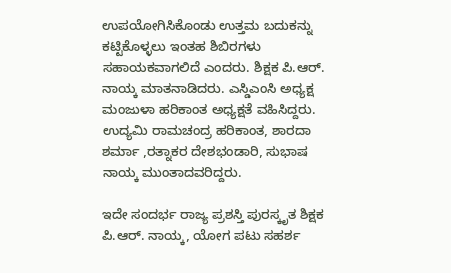ಉಪಯೋಗಿಸಿಕೊಂಡು ಉತ್ತಮ ಬದುಕನ್ನು ಕಟ್ಟಿಕೊಳ್ಳಲು ಇಂತಹ ಶಿಬಿರಗಳು ಸಹಾಯಕವಾಗಲಿದೆ ಎಂದರು. ಶಿಕ್ಷಕ ಪಿ.ಆರ್. ನಾಯ್ಕ ಮಾತನಾಡಿದರು. ಎಸ್ಡಿಎಂಸಿ ಅಧ್ಯಕ್ಷ ಮಂಜುಳಾ ಹರಿಕಾಂತ ಅಧ್ಯಕ್ಷತೆ ವಹಿಸಿದ್ದರು. ಉದ್ಯಮಿ ರಾಮಚಂದ್ರ ಹರಿಕಾಂತ, ಶಾರದಾ ಶರ್ಮಾ ,ರತ್ನಾಕರ ದೇಶಭಂಡಾರಿ, ಸುಭಾಷ ನಾಯ್ಕ ಮುಂತಾದವರಿದ್ದರು.

ಇದೇ ಸಂದರ್ಭ ರಾಜ್ಯ ಪ್ರಶಸ್ತಿ ಪುರಸ್ಕೃತ ಶಿಕ್ಷಕ ಪಿ.ಆರ್. ನಾಯ್ಕ, ಯೋಗ ಪಟು ಸಹರ್ಶ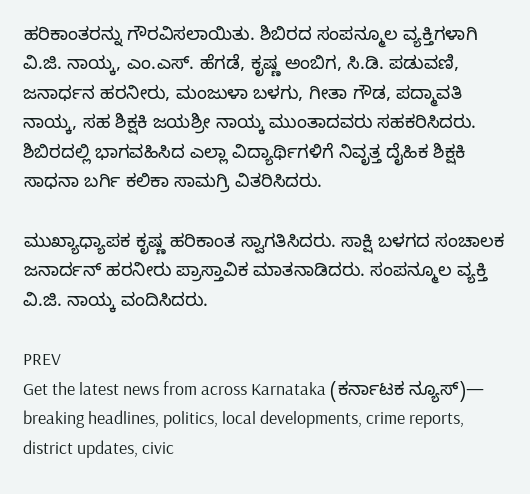ಹರಿಕಾಂತರನ್ನು ಗೌರವಿಸಲಾಯಿತು. ಶಿಬಿರದ ಸಂಪನ್ಮೂಲ ವ್ಯಕ್ತಿಗಳಾಗಿ ವಿ.ಜಿ. ನಾಯ್ಕ, ಎಂ.ಎಸ್. ಹೆಗಡೆ, ಕೃಷ್ಣ ಅಂಬಿಗ, ಸಿ.ಡಿ. ಪಡುವಣಿ, ಜನಾರ್ಧನ ಹರನೀರು, ಮಂಜುಳಾ ಬಳಗು, ಗೀತಾ ಗೌಡ, ಪದ್ಮಾವತಿ ನಾಯ್ಕ, ಸಹ ಶಿಕ್ಷಕಿ ಜಯಶ್ರೀ ನಾಯ್ಕ ಮುಂತಾದವರು ಸಹಕರಿಸಿದರು. ಶಿಬಿರದಲ್ಲಿ ಭಾಗವಹಿಸಿದ ಎಲ್ಲಾ ವಿದ್ಯಾರ್ಥಿಗಳಿಗೆ ನಿವೃತ್ತ ದೈಹಿಕ ಶಿಕ್ಷಕಿ ಸಾಧನಾ ಬರ್ಗಿ ಕಲಿಕಾ ಸಾಮಗ್ರಿ ವಿತರಿಸಿದರು.

ಮುಖ್ಯಾಧ್ಯಾಪಕ ಕೃಷ್ಣ ಹರಿಕಾಂತ ಸ್ವಾಗತಿಸಿದರು. ಸಾಕ್ಷಿ ಬಳಗದ ಸಂಚಾಲಕ ಜನಾರ್ದನ್ ಹರನೀರು ಪ್ರಾಸ್ತಾವಿಕ ಮಾತನಾಡಿದರು. ಸಂಪನ್ಮೂಲ ವ್ಯಕ್ತಿ ವಿ.ಜಿ. ನಾಯ್ಕ ವಂದಿಸಿದರು.

PREV
Get the latest news from across Karnataka (ಕರ್ನಾಟಕ ನ್ಯೂಸ್)— breaking headlines, politics, local developments, crime reports, district updates, civic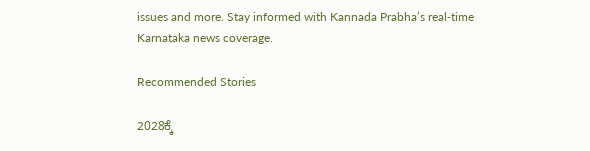issues and more. Stay informed with Kannada Prabha’s real‑time Karnataka news coverage.

Recommended Stories

2028ಕ್ಕೆ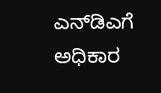ಎನ್‌ಡಿಎಗೆ ಅಧಿಕಾರ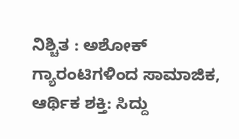ನಿಶ್ಚಿತ : ಅಶೋಕ್
ಗ್ಯಾರಂಟಿಗಳಿಂದ ಸಾಮಾಜಿಕ, ಆರ್ಥಿಕ ಶಕ್ತಿ: ಸಿದ್ದು